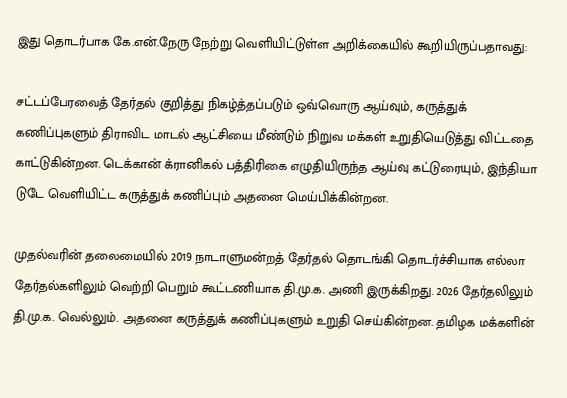இது தொடர்பாக கே.என்.நேரு நேற்று வெளியிட்டுள்ள அறிக்கையில் கூறியிருப்பதாவது:

சட்டப்பேரவைத் தேர்தல் குறித்து நிகழ்த்தப்படும் ஒவ்வொரு ஆய்வும், கருத்துக் கணிப்புகளும் திராவிட மாடல் ஆட்சியை மீண்டும் நிறுவ மக்கள் உறுதியெடுத்து விட்டதை காட்டுகின்றன. டெக்கான் க்ரானிகல் பத்திரிகை எழுதியிருந்த ஆய்வு கட்டுரையும், இந்தியா டுடே வெளியிட்ட கருத்துக் கணிப்பும் அதனை மெய்பிக்கின்றன.

முதல்வரின் தலைமையில் 2019 நாடாளுமன்றத் தேர்தல் தொடங்கி தொடர்ச்சியாக எல்லா தேர்தல்களிலும் வெற்றி பெறும் கூட்டணியாக தி.மு.க. அணி இருக்கிறது. 2026 தேர்தலிலும் தி.மு.க. வெல்லும். அதனை கருத்துக் கணிப்புகளும் உறுதி செய்கின்றன. தமிழக மக்களின்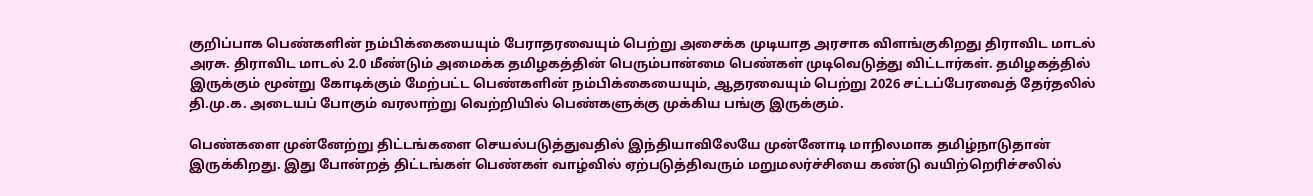குறிப்பாக பெண்களின் நம்பிக்கையையும் பேராதரவையும் பெற்று அசைக்க முடியாத அரசாக விளங்குகிறது திராவிட மாடல் அரசு. திராவிட மாடல் 2.0 மீண்டும் அமைக்க தமிழகத்தின் பெரும்பான்மை பெண்கள் முடிவெடுத்து விட்டார்கள். தமிழகத்தில் இருக்கும் மூன்று கோடிக்கும் மேற்பட்ட பெண்களின் நம்பிக்கையையும், ஆதரவையும் பெற்று 2026 சட்டப்பேரவைத் தேர்தலில் தி.மு.க. அடையப் போகும் வரலாற்று வெற்றியில் பெண்களுக்கு முக்கிய பங்கு இருக்கும்.

பெண்களை முன்னேற்று திட்டங்களை செயல்படுத்துவதில் இந்தியாவிலேயே முன்னோடி மாநிலமாக தமிழ்நாடுதான் இருக்கிறது. இது போன்றத் திட்டங்கள் பெண்கள் வாழ்வில் ஏற்படுத்திவரும் மறுமலர்ச்சியை கண்டு வயிற்றெரிச்சலில்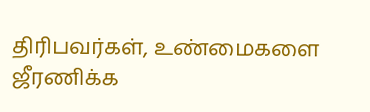திரிபவர்கள், உண்மைகளை ஜீரணிக்க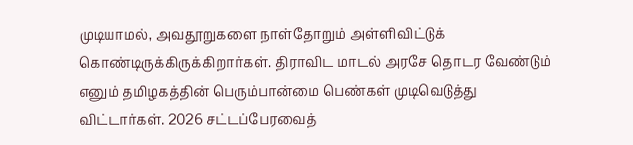முடியாமல், அவதூறுகளை நாள்தோறும் அள்ளிவிட்டுக் கொண்டிருக்கிருக்கிறார்கள். திராவிட மாடல் அரசே தொடர வேண்டும் எனும் தமிழகத்தின் பெரும்பான்மை பெண்கள் முடிவெடுத்து விட்டார்கள். 2026 சட்டப்பேரவைத்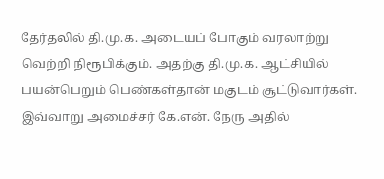தேர்தலில் தி.மு.க. அடையப் போகும் வரலாற்று வெற்றி நிரூபிக்கும். அதற்கு தி.மு.க. ஆட்சியில் பயன்பெறும் பெண்கள்தான் மகுடம் சூட்டுவார்கள். இவ்வாறு அமைச்சர் கே.என். நேரு அதில்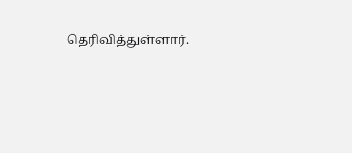தெரிவித்துள்ளார்.